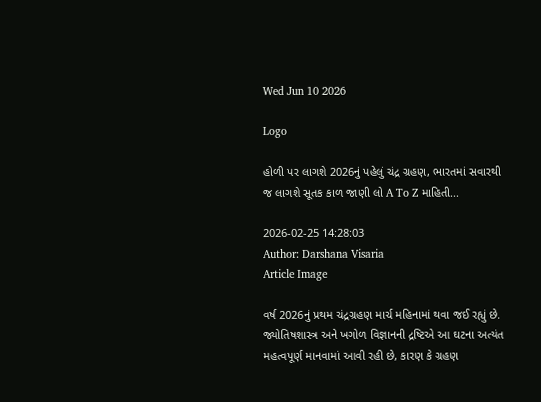Wed Jun 10 2026

Logo

હોળી પર લાગશે 2026નું પહેલું ચંદ્ર ગ્રહણ, ભારતમાં સવારથી જ લાગશે સૂતક કાળ જાણી લો A To Z માહિતી...

2026-02-25 14:28:03
Author: Darshana Visaria
Article Image

વર્ષ 2026નું પ્રથમ ચંદ્રગ્રહણ માર્ચ મહિનામાં થવા જઈ રહ્યું છે. જ્યોતિષશાસ્ત્ર અને ખગોળ વિજ્ઞાનની દ્રષ્ટિએ આ ઘટના અત્યંત મહત્વપૂર્ણ માનવામાં આવી રહી છે, કારણ કે ગ્રહણ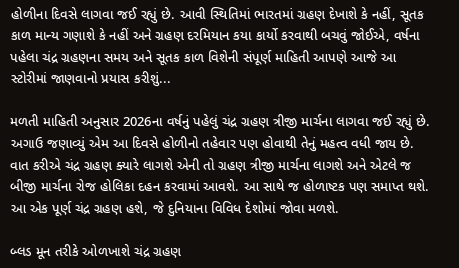હોળીના દિવસે લાગવા જઈ રહ્યું છે. આવી સ્થિતિમાં ભારતમાં ગ્રહણ દેખાશે કે નહીં, સૂતક કાળ માન્ય ગણાશે કે નહીં અને ગ્રહણ દરમિયાન કયા કાર્યો કરવાથી બચવું જોઈએ, વર્ષના પહેલા ચંદ્ર ગ્રહણના સમય અને સૂતક કાળ વિશેની સંપૂર્ણ માહિતી આપણે આજે આ સ્ટોરીમાં જાણવાનો પ્રયાસ કરીશું...

મળતી માહિતી અનુસાર 2026ના વર્ષનું પહેલું ચંદ્ર ગ્રહણ ત્રીજી માર્ચના લાગવા જઈ રહ્યું છે. અગાઉ જણાવ્યું એમ આ દિવસે હોળીનો તહેવાર પણ હોવાથી તેનું મહત્વ વધી જાય છે. વાત કરીએ ચંદ્ર ગ્રહણ ક્યારે લાગશે એની તો ગ્રહણ ત્રીજી માર્ચના લાગશે અને એટલે જ બીજી માર્ચના રોજ હોલિકા દહન કરવામાં આવશે. આ સાથે જ હોળાષ્ટક પણ સમાપ્ત થશે. આ એક પૂર્ણ ચંદ્ર ગ્રહણ હશે, જે દુનિયાના વિવિધ દેશોમાં જોવા મળશે.

બ્લડ મૂન તરીકે ઓળખાશે ચંદ્ર ગ્રહણ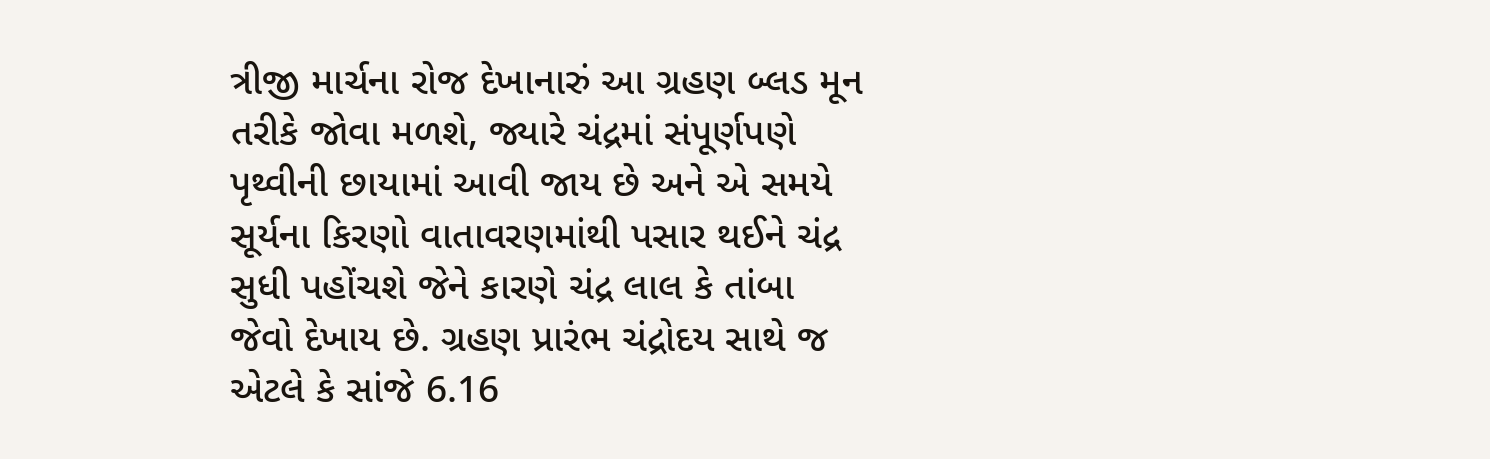ત્રીજી માર્ચના રોજ દેખાનારું આ ગ્રહણ બ્લડ મૂન તરીકે જોવા મળશે, જ્યારે ચંદ્રમાં સંપૂર્ણપણે પૃથ્વીની છાયામાં આવી જાય છે અને એ સમયે સૂર્યના કિરણો વાતાવરણમાંથી પસાર થઈને ચંદ્ર સુધી પહોંચશે જેને કારણે ચંદ્ર લાલ કે તાંબા જેવો દેખાય છે. ગ્રહણ પ્રારંભ ચંદ્રોદય સાથે જ એટલે કે સાંજે 6.16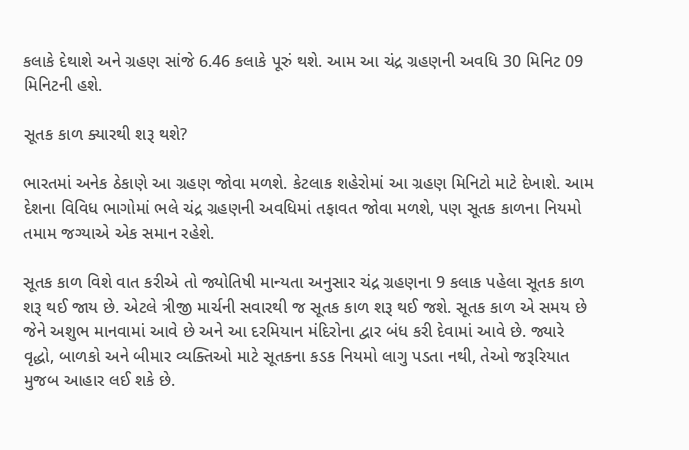કલાકે દેથાશે અને ગ્રહણ સાંજે 6.46 કલાકે પૂરું થશે. આમ આ ચંદ્ર ગ્રહણની અવધિ 30 મિનિટ 09 મિનિટની હશે.

સૂતક કાળ ક્યારથી શરૂ થશે?

ભારતમાં અનેક ઠેકાણે આ ગ્રહણ જોવા મળશે. કેટલાક શહેરોમાં આ ગ્રહણ મિનિટો માટે દેખાશે. આમ દેશના વિવિધ ભાગોમાં ભલે ચંદ્ર ગ્રહણની અવધિમાં તફાવત જોવા મળશે, પણ સૂતક કાળના નિયમો તમામ જગ્યાએ એક સમાન રહેશે.

સૂતક કાળ વિશે વાત કરીએ તો જ્યોતિષી માન્યતા અનુસાર ચંદ્ર ગ્રહણના 9 કલાક પહેલા સૂતક કાળ શરૂ થઈ જાય છે. એટલે ત્રીજી માર્ચની સવારથી જ સૂતક કાળ શરૂ થઈ જશે. સૂતક કાળ એ સમય છે જેને અશુભ માનવામાં આવે છે અને આ દરમિયાન મંદિરોના દ્વાર બંધ કરી દેવામાં આવે છે. જ્યારે વૃદ્ધો, બાળકો અને બીમાર વ્યક્તિઓ માટે સૂતકના કડક નિયમો લાગુ પડતા નથી, તેઓ જરૂરિયાત મુજબ આહાર લઈ શકે છે.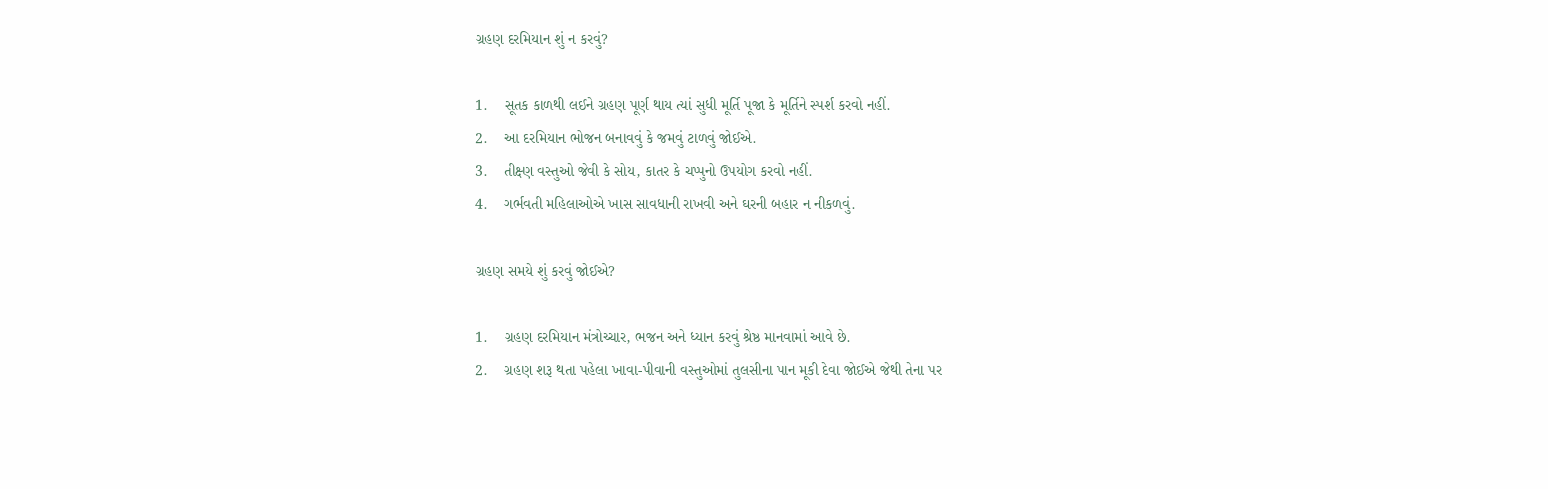ગ્રહણ દરમિયાન શું ન કરવું?

1.    સૂતક કાળથી લઈને ગ્રહણ પૂર્ણ થાય ત્યાં સુધી મૂર્તિ પૂજા કે મૂર્તિને સ્પર્શ કરવો નહીં.
2.    આ દરમિયાન ભોજન બનાવવું કે જમવું ટાળવું જોઈએ.
3.    તીક્ષ્ણ વસ્તુઓ જેવી કે સોય, કાતર કે ચપ્પુનો ઉપયોગ કરવો નહીં.
4.    ગર્ભવતી મહિલાઓએ ખાસ સાવધાની રાખવી અને ઘરની બહાર ન નીકળવું.

ગ્રહણ સમયે શું કરવું જોઈએ?

1.    ગ્રહણ દરમિયાન મંત્રોચ્ચાર, ભજન અને ધ્યાન કરવું શ્રેષ્ઠ માનવામાં આવે છે.
2.    ગ્રહણ શરૂ થતા પહેલા ખાવા-પીવાની વસ્તુઓમાં તુલસીના પાન મૂકી દેવા જોઈએ જેથી તેના પર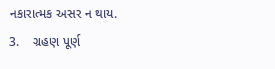નકારાત્મક અસર ન થાય.
3.    ગ્રહણ પૂર્ણ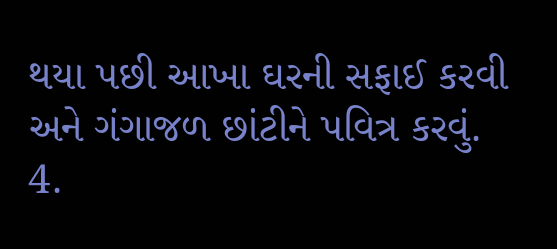થયા પછી આખા ઘરની સફાઈ કરવી અને ગંગાજળ છાંટીને પવિત્ર કરવું.
4.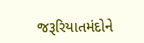જરૂરિયાતમંદોને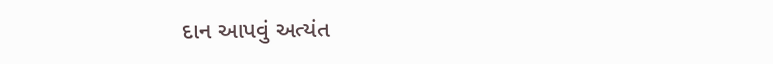દાન આપવું અત્યંત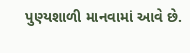પુણ્યશાળી માનવામાં આવે છે.